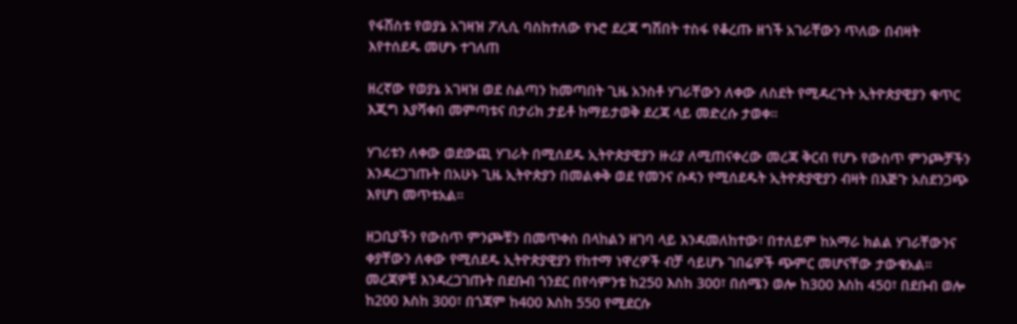የፋሽስቱ የወያኔ አገዛዝ ፖሊሲ ባስከተለው የኑሮ ደረጃ ግሽበት ተስፋ የቆረጡ ዘጎች አገራቸውን ጥለው በብዛት እየተሰደዱ መሆኑ ተገለጠ

ዘረኛው የወያኔ አገዛዝ ወደ ስልጣን ከመጣበት ጊዜ አንስቶ ሃገራቸውን ለቀው ለስደት የሚዳረጉት ኢትዮጵያዊያን ቁጥር እጂግ እያሻቀበ መምጣቱና በታሪክ ታይቶ ከማይታወቅ ደረጃ ላይ መድረሱ ታወቀ።

ሃገሪቱን ለቀው ወደውጪ ሃገራት በሚሰደዱ ኢትዮጵያዊያን ዙሪያ ለሚጠናቀረው መረጃ ቅርብ የሆኑ የውስጥ ምንጮቻችን እንዳረጋገጡት በአሁኑ ጊዜ ኢትዮጵያን በመልቀቅ ወደ የመንና ሱዳን የሚሰደዱት ኢትዮጵያዊያን ብዛት በእጅጉ አስደንጋጭ እየሆነ መጥቱአል።

ዘጋቢያችን የውስጥ ምንጮቹን በመጥቀስ በላከልን ዘገባ ላይ እንዳመለከተው፣ በተለይም ከአማራ ክልል ሃገራቸውንና ቀያቸውን ለቀው የሚሰደዱ ኢትዮጵያዊያን የከተማ ነዋረዎች ብቻ ሳይሆኑ ገበሬዎች ጭምር መሆናቸው ታውቁአል። መረጃዎቹ እንዳረጋገጡት በደቡብ ጎንደር በየሳምንቱ ከ250 እስከ 300፣ በሰሜን ወሎ ከ300 እስከ 450፣ በደቡብ ወሎ ከ200 እስከ 300፣ በጎጃም ከ400 እስከ 550 የሚደርሱ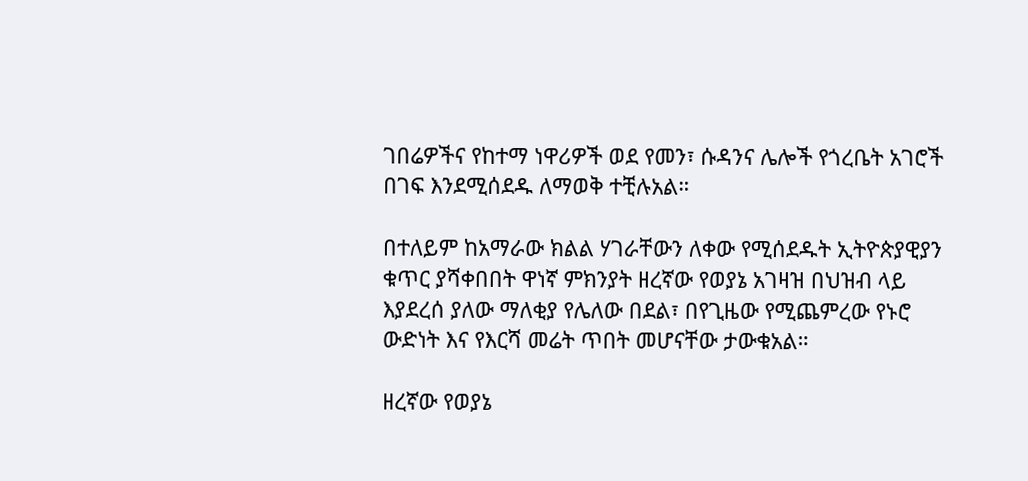ገበሬዎችና የከተማ ነዋሪዎች ወደ የመን፣ ሱዳንና ሌሎች የጎረቤት አገሮች በገፍ እንደሚሰደዱ ለማወቅ ተቺሉአል።

በተለይም ከአማራው ክልል ሃገራቸውን ለቀው የሚሰደዱት ኢትዮጵያዊያን ቁጥር ያሻቀበበት ዋነኛ ምክንያት ዘረኛው የወያኔ አገዛዝ በህዝብ ላይ እያደረሰ ያለው ማለቂያ የሌለው በደል፣ በየጊዜው የሚጨምረው የኑሮ ውድነት እና የእርሻ መሬት ጥበት መሆናቸው ታውቁአል።

ዘረኛው የወያኔ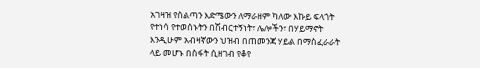አገዛዝ የስልጣን እድሜውን ለማራዘም ካለው እኩይ ፍላጎት የተነሳ የተወሰኑትን በሽብርተኝነት፣ ሌሎችን፣ በሃይማኖት እንዲሁም አብዛኛውን ህዝብ በጠመንጃ ሃይል በማስፈራራት ላይ መሆኑ በስፋት ሲዘገብ የቆየ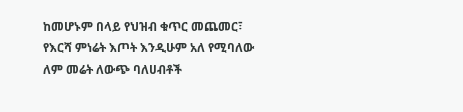ከመሆኑም በላይ የህዝብ ቁጥር መጨመር፣ የእርሻ ምነሬት እጦት እንዲሁም አለ የሚባለው ለም መሬት ለውጭ ባለሀብቶች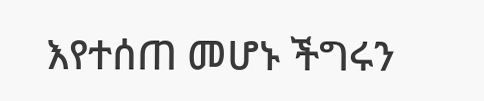እየተሰጠ መሆኑ ችግሩን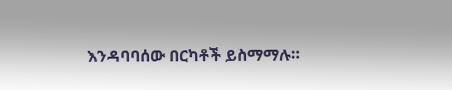እንዳባባሰው በርካቶች ይስማማሉ።